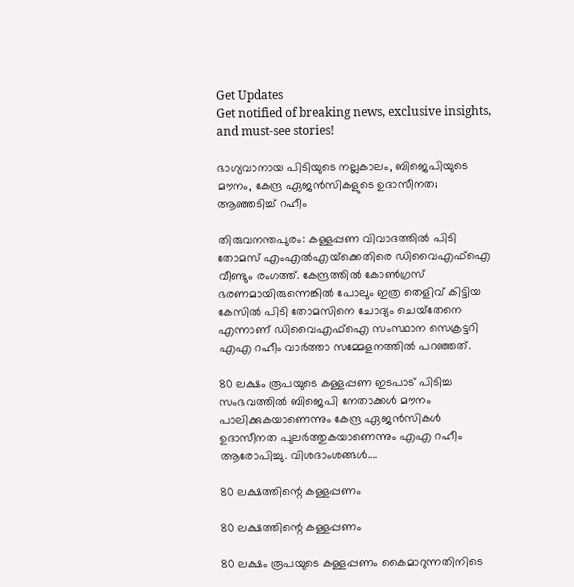Get Updates
Get notified of breaking news, exclusive insights, and must-see stories!

ഭാഗ്യവാനായ പിടിയുടെ നല്ലകാലം, ബിജെപിയുടെ മൗനം, കേന്ദ്ര ഏജന്‍സികളുടെ ഉദാസീനത; ആഞ്ഞടിച്ച് റഹീം

തിരുവനന്തപുരം: കള്ളപ്പണ വിവാദത്തില്‍ പിടി തോമസ് എംഎല്‍എയ്‌ക്കെതിരെ ഡിവൈഎഫ്‌ഐ വീണ്ടും രംഗത്ത്. കേന്ദ്രത്തില്‍ കോണ്‍ഗ്രസ് ഭരണമായിരുന്നെങ്കില്‍ പോലും ഇത്ര തെളിവ് കിട്ടിയ കേസില്‍ പിടി തോമസിനെ ചോദ്യം ചെയ്‌തേനെ എന്നാണ് ഡിവൈഎഫ്‌ഐ സംസ്ഥാന സെക്രട്ടറി എഎ റഹീം വാര്‍ത്താ സമ്മേളനത്തില്‍ പറഞ്ഞത്.

80 ലക്ഷം രൂപയുടെ കള്ളപ്പണ ഇടപാട് പിടിച്ച സംഭവത്തില്‍ ബിജെപി നേതാക്കള്‍ മൗനം പാലിക്കുകയാണെന്നും കേന്ദ്ര ഏജന്‍സികള്‍ ഉദാസീനത പുലര്‍ത്തുകയാണെന്നും എഎ റഹീം ആരോപിച്ചു. വിശദാംശങ്ങള്‍....

80 ലക്ഷത്തിന്റെ കള്ളപ്പണം

80 ലക്ഷത്തിന്റെ കള്ളപ്പണം

80 ലക്ഷം രൂപയുടെ കള്ളപ്പണം കൈമാറുന്നതിനിടെ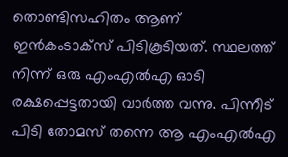തൊണ്ടിസഹിതം ആണ് ഇന്‍കംടാക്‌സ് പിടികൂടിയത്. സ്ഥലത്ത് നിന്ന് ഒരു എംഎല്‍എ ഓടി രക്ഷപ്പെട്ടതായി വാര്‍ത്ത വന്നു. പിന്നീട് പിടി തോമസ് തന്നെ ആ എംഎല്‍എ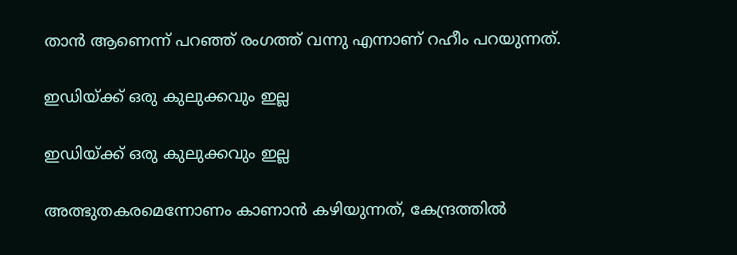താന്‍ ആണെന്ന് പറഞ്ഞ് രംഗത്ത് വന്നു എന്നാണ് റഹീം പറയുന്നത്.

ഇഡിയ്ക്ക് ഒരു കുലുക്കവും ഇല്ല

ഇഡിയ്ക്ക് ഒരു കുലുക്കവും ഇല്ല

അത്ഭുതകരമെന്നോണം കാണാന്‍ കഴിയുന്നത്, കേന്ദ്രത്തില്‍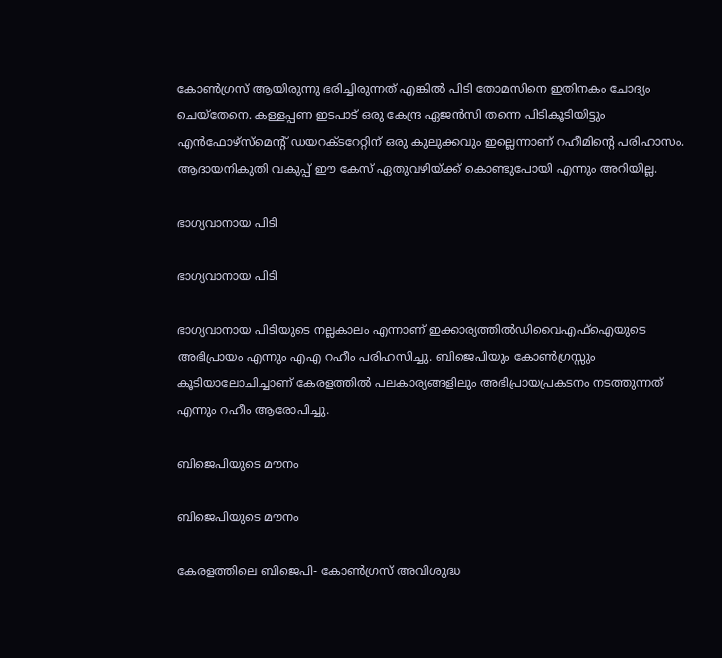കോണ്‍ഗ്രസ് ആയിരുന്നു ഭരിച്ചിരുന്നത് എങ്കില്‍ പിടി തോമസിനെ ഇതിനകം ചോദ്യം ചെയ്‌തേനെ. കള്ളപ്പണ ഇടപാട് ഒരു കേന്ദ്ര ഏജന്‍സി തന്നെ പിടികൂടിയിട്ടും എന്‍ഫോഴ്‌സ്‌മെന്റ് ഡയറക്ടറേറ്റിന് ഒരു കുലുക്കവും ഇല്ലെന്നാണ് റഹീമിന്റെ പരിഹാസം. ആദായനികുതി വകുപ്പ് ഈ കേസ് ഏതുവഴിയ്ക്ക് കൊണ്ടുപോയി എന്നും അറിയില്ല.

ഭാഗ്യവാനായ പിടി

ഭാഗ്യവാനായ പിടി

ഭാഗ്യവാനായ പിടിയുടെ നല്ലകാലം എന്നാണ് ഇക്കാര്യത്തില്‍ഡിവൈഎഫ്‌ഐയുടെ അഭിപ്രായം എന്നും എഎ റഹീം പരിഹസിച്ചു. ബിജെപിയും കോണ്‍ഗ്രസ്സും കൂടിയാലോചിച്ചാണ് കേരളത്തില്‍ പലകാര്യങ്ങളിലും അഭിപ്രായപ്രകടനം നടത്തുന്നത് എന്നും റഹീം ആരോപിച്ചു.

ബിജെപിയുടെ മൗനം

ബിജെപിയുടെ മൗനം

കേരളത്തിലെ ബിജെപി- കോണ്‍ഗ്രസ് അവിശുദ്ധ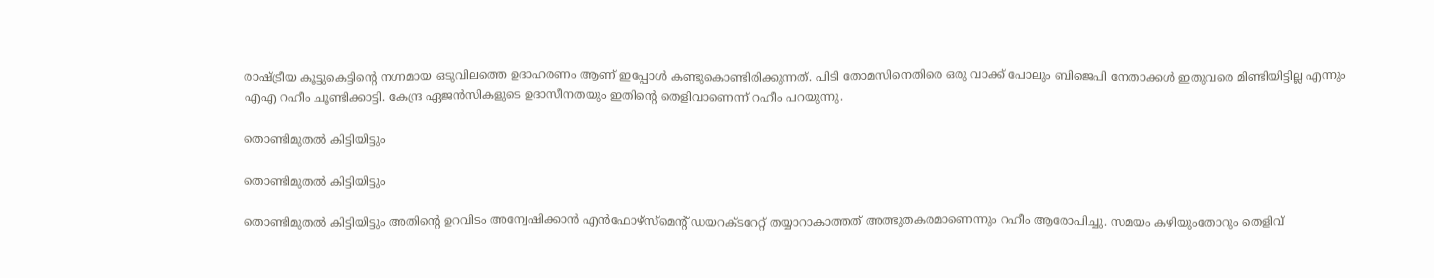രാഷ്ട്രീയ കൂട്ടുകെട്ടിന്റെ നഗ്നമായ ഒടുവിലത്തെ ഉദാഹരണം ആണ് ഇപ്പോള്‍ കണ്ടുകൊണ്ടിരിക്കുന്നത്. പിടി തോമസിനെതിരെ ഒരു വാക്ക് പോലും ബിജെപി നേതാക്കള്‍ ഇതുവരെ മിണ്ടിയിട്ടില്ല എന്നും എഎ റഹീം ചൂണ്ടിക്കാട്ടി. കേന്ദ്ര ഏജന്‍സികളുടെ ഉദാസീനതയും ഇതിന്റെ തെളിവാണെന്ന് റഹീം പറയുന്നു.

തൊണ്ടിമുതല്‍ കിട്ടിയിട്ടും

തൊണ്ടിമുതല്‍ കിട്ടിയിട്ടും

തൊണ്ടിമുതല്‍ കിട്ടിയിട്ടും അതിന്റെ ഉറവിടം അന്വേഷിക്കാന്‍ എന്‍ഫോഴ്‌സ്‌മെന്റ് ഡയറക്ടറേറ്റ് തയ്യാറാകാത്തത് അത്ഭുതകരമാണെന്നും റഹീം ആരോപിച്ചു. സമയം കഴിയുംതോറും തെളിവ്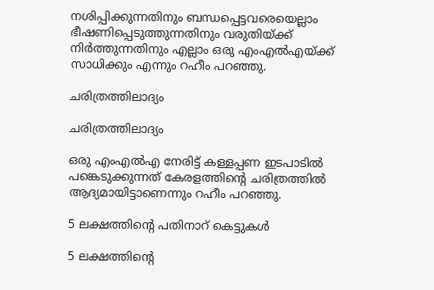നശിപ്പിക്കുന്നതിനും ബന്ധപ്പെട്ടവരെയെല്ലാം ഭീഷണിപ്പെടുത്തുന്നതിനും വരുതിയ്ക്ക് നിര്‍ത്തുന്നതിനും എല്ലാം ഒരു എംഎല്‍എയ്ക്ക് സാധിക്കും എന്നും റഹീം പറഞ്ഞു.

ചരിത്രത്തിലാദ്യം

ചരിത്രത്തിലാദ്യം

ഒരു എംഎല്‍എ നേരിട്ട് കള്ളപ്പണ ഇടപാടില്‍ പങ്കെടുക്കുന്നത് കേരളത്തിന്റെ ചരിത്രത്തില്‍ ആദ്യമായിട്ടാണെന്നും റഹീം പറഞ്ഞു.

5 ലക്ഷത്തിന്റെ പതിനാറ് കെട്ടുകള്‍

5 ലക്ഷത്തിന്റെ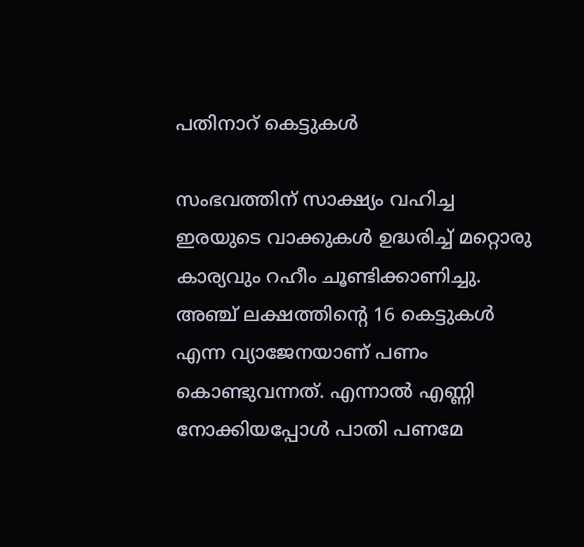പതിനാറ് കെട്ടുകള്‍

സംഭവത്തിന് സാക്ഷ്യം വഹിച്ച ഇരയുടെ വാക്കുകള്‍ ഉദ്ധരിച്ച് മറ്റൊരു കാര്യവും റഹീം ചൂണ്ടിക്കാണിച്ചു. അഞ്ച് ലക്ഷത്തിന്റെ 16 കെട്ടുകള്‍ എന്ന വ്യാജേനയാണ് പണം കൊണ്ടുവന്നത്. എന്നാല്‍ എണ്ണി നോക്കിയപ്പോള്‍ പാതി പണമേ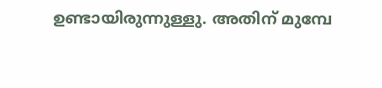ഉണ്ടായിരുന്നുള്ളു. അതിന് മുമ്പേ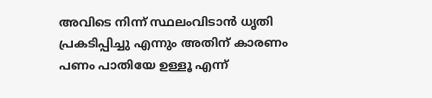അവിടെ നിന്ന് സ്ഥലംവിടാന്‍ ധൃതി പ്രകടിപ്പിച്ചു എന്നും അതിന് കാരണം പണം പാതിയേ ഉള്ളൂ എന്ന്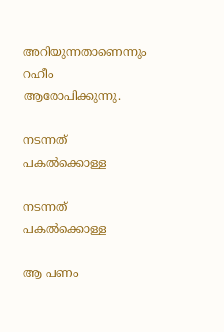അറിയുന്നതാണെന്നും റഹീം ആരോപിക്കുന്നു.

നടന്നത് പകല്‍ക്കൊള്ള

നടന്നത് പകല്‍ക്കൊള്ള

ആ പണം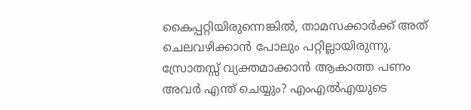കൈപ്പറ്റിയിരുന്നെങ്കില്‍, താമസക്കാര്‍ക്ക് അത് ചെലവഴിക്കാന്‍ പോലും പറ്റില്ലായിരുന്നു. സ്രോതസ്സ് വ്യക്തമാക്കാന്‍ ആകാത്ത പണം അവര്‍ എന്ത് ചെയ്യും? എംഎല്‍എയുടെ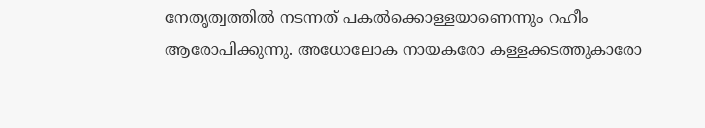നേതൃത്വത്തില്‍ നടന്നത് പകല്‍ക്കൊള്ളയാണെന്നും റഹീം ആരോപിക്കുന്നു. അധോലോക നായകരോ കള്ളക്കടത്തുകാരോ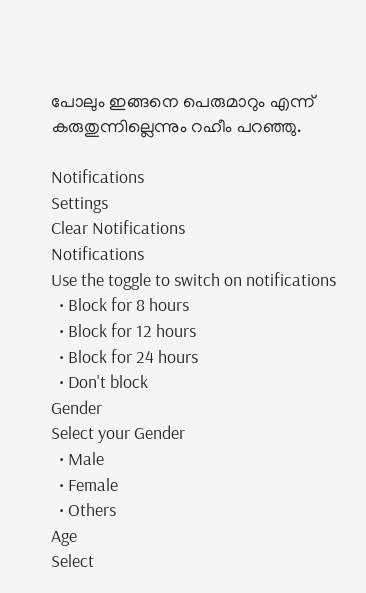പോലും ഇങ്ങനെ പെരുമാറും എന്ന് കരുതുന്നില്ലെന്നും റഹീം പറഞ്ഞു.

Notifications
Settings
Clear Notifications
Notifications
Use the toggle to switch on notifications
  • Block for 8 hours
  • Block for 12 hours
  • Block for 24 hours
  • Don't block
Gender
Select your Gender
  • Male
  • Female
  • Others
Age
Select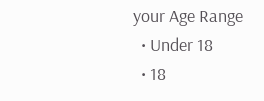your Age Range
  • Under 18
  • 18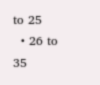to 25
  • 26 to 35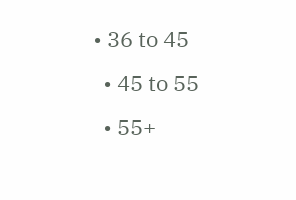• 36 to 45
  • 45 to 55
  • 55+